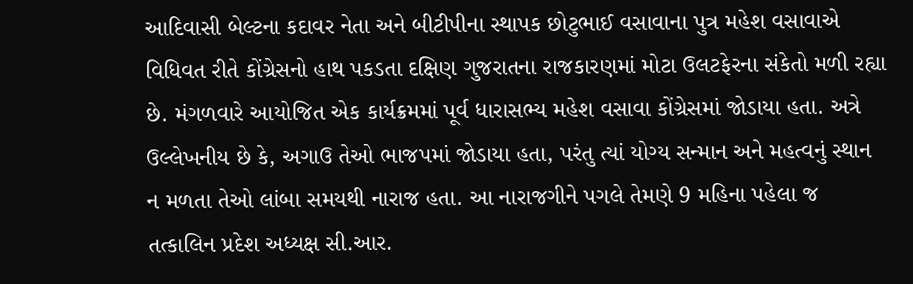આદિવાસી બેલ્ટના કદાવર નેતા અને બીટીપીના સ્થાપક છોટુભાઈ વસાવાના પુત્ર મહેશ વસાવાએ વિધિવત રીતે કોંગ્રેસનો હાથ પકડતા દક્ષિણ ગુજરાતના રાજકારણમાં મોટા ઉલટફેરના સંકેતો મળી રહ્યા છે. મંગળવારે આયોજિત એક કાર્યક્રમમાં પૂર્વ ધારાસભ્ય મહેશ વસાવા કોંગ્રેસમાં જોડાયા હતા. અત્રે ઉલ્લેખનીય છે કે, અગાઉ તેઓ ભાજપમાં જોડાયા હતા, પરંતુ ત્યાં યોગ્ય સન્માન અને મહત્વનું સ્થાન ન મળતા તેઓ લાંબા સમયથી નારાજ હતા. આ નારાજગીને પગલે તેમણે 9 મહિના પહેલા જ તત્કાલિન પ્રદેશ અધ્યક્ષ સી.આર.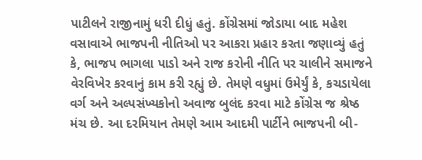પાટીલને રાજીનામું ધરી દીધું હતું. કોંગ્રેસમાં જોડાયા બાદ મહેશ વસાવાએ ભાજપની નીતિઓ પર આકરા પ્રહાર કરતા જણાવ્યું હતું કે, ભાજપ ભાગલા પાડો અને રાજ કરોની નીતિ પર ચાલીને સમાજને વેરવિખેર કરવાનું કામ કરી રહ્યું છે. તેમણે વધુમાં ઉમેર્યું કે, કચડાયેલા વર્ગ અને અલ્પસંખ્યકોનો અવાજ બુલંદ કરવા માટે કોંગ્રેસ જ શ્રેષ્ઠ મંચ છે. આ દરમિયાન તેમણે આમ આદમી પાર્ટીને ભાજપની બી-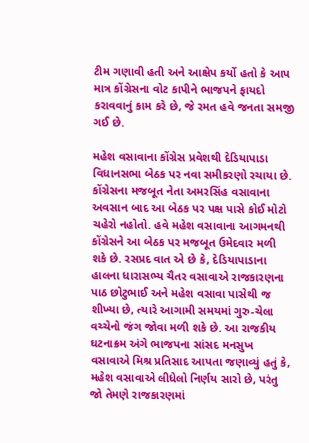ટીમ ગણાવી હતી અને આક્ષેપ કર્યો હતો કે આપ માત્ર કોંગ્રેસના વોટ કાપીને ભાજપને ફાયદો કરાવવાનું કામ કરે છે, જે રમત હવે જનતા સમજી ગઈ છે.

મહેશ વસાવાના કોંગ્રેસ પ્રવેશથી દેડિયાપાડા વિધાનસભા બેઠક પર નવા સમીકરણો રચાયા છે. કોંગ્રેસના મજબૂત નેતા અમરસિંહ વસાવાના અવસાન બાદ આ બેઠક પર પક્ષ પાસે કોઈ મોટો ચહેરો નહોતો. હવે મહેશ વસાવાના આગમનથી કોંગ્રેસને આ બેઠક પર મજબૂત ઉમેદવાર મળી શકે છે. રસપ્રદ વાત એ છે કે, દેડિયાપાડાના હાલના ધારાસભ્ય ચૈતર વસાવાએ રાજકારણના પાઠ છોટુભાઈ અને મહેશ વસાવા પાસેથી જ શીખ્યા છે, ત્યારે આગામી સમયમાં ગુરુ-ચેલા વચ્ચેનો જંગ જોવા મળી શકે છે. આ રાજકીય ઘટનાક્રમ અંગે ભાજપના સાંસદ મનસુખ વસાવાએ મિશ્ર પ્રતિસાદ આપતા જણાવ્યું હતું કે, મહેશ વસાવાએ લીધેલો નિર્ણય સારો છે, પરંતુ જો તેમણે રાજકારણમાં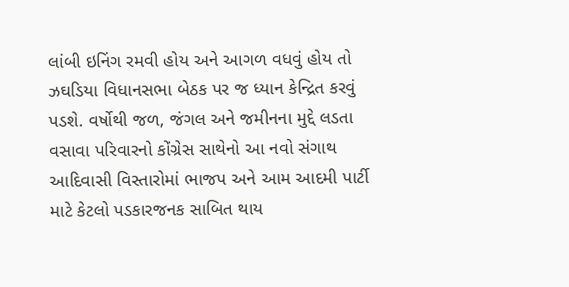લાંબી ઇનિંગ રમવી હોય અને આગળ વધવું હોય તો ઝઘડિયા વિધાનસભા બેઠક પર જ ધ્યાન કેન્દ્રિત કરવું પડશે. વર્ષોથી જળ, જંગલ અને જમીનના મુદ્દે લડતા વસાવા પરિવારનો કોંગ્રેસ સાથેનો આ નવો સંગાથ આદિવાસી વિસ્તારોમાં ભાજપ અને આમ આદમી પાર્ટી માટે કેટલો પડકારજનક સાબિત થાય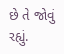છે તે જોવું રહ્યું.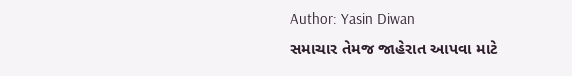Author: Yasin Diwan
સમાચાર તેમજ જાહેરાત આપવા માટે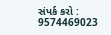સંપર્ક કરો : 9574469023